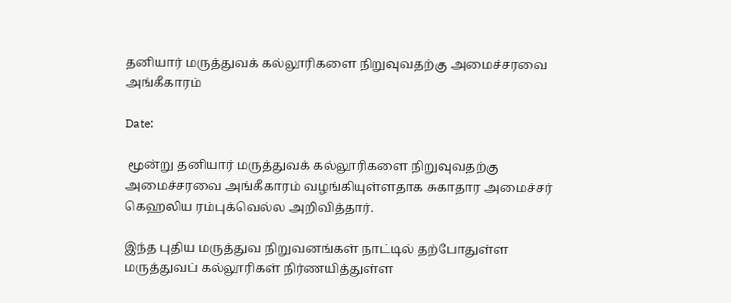தனியார் மருத்துவக் கல்லூரிகளை நிறுவுவதற்கு அமைச்சரவை அங்கீகாரம்

Date:

 மூன்று தனியார் மருத்துவக் கல்லூரிகளை நிறுவுவதற்கு அமைச்சரவை அங்கீகாரம் வழங்கியுள்ளதாக சுகாதார அமைச்சர் கெஹலிய ரம்புக்வெல்ல அறிவித்தார்.

இந்த புதிய மருத்துவ நிறுவனங்கள் நாட்டில் தற்போதுள்ள மருத்துவப் கல்லூரிகள் நிர்ணயித்துள்ள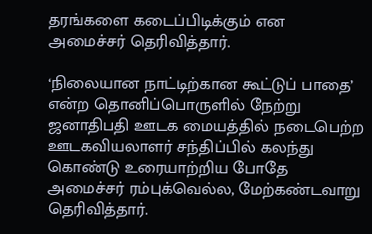தரங்களை கடைப்பிடிக்கும் என அமைச்சர் தெரிவித்தார்.

‘நிலையான நாட்டிற்கான கூட்டுப் பாதை’ என்ற தொனிப்பொருளில் நேற்று ஜனாதிபதி ஊடக மையத்தில் நடைபெற்ற ஊடகவியலாளர் சந்திப்பில் கலந்து கொண்டு உரையாற்றிய போதே அமைச்சர் ரம்புக்வெல்ல, மேற்கண்டவாறு தெரிவித்தார்.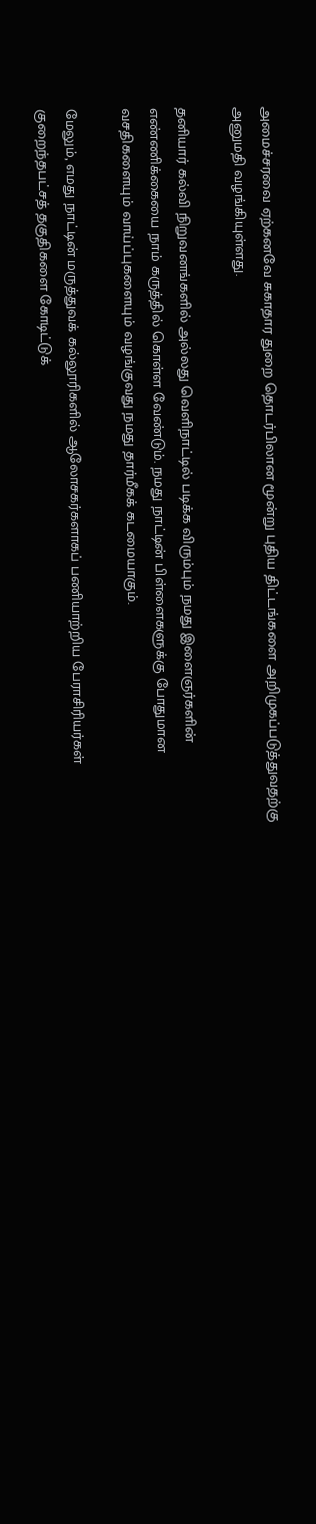அமைச்சரவை ஏற்கனவே சுகாதார துறை தொடர்பிலான மூன்று புதிய திட்டங்களை அறிமுகப்படுத்துவதற்கு அனுமதி வழங்கியுள்ளது.

தனியார் கல்வி நிறுவனங்களில் அல்லது வெளிநாட்டில் படிக்க விரும்பும் நமது இளைஞர்களின் எண்ணிக்கையை நாம் கருத்தில் கொள்ள வேண்டும். நமது நாட்டின் பிள்ளைகளுக்கு போதுமான வசதிகளையும் வாய்ப்புகளையும் வழங்குவது நமது தார்மீகக் கடமையாகும்.

மேலும், எமது நாட்டின் மருத்துவக் கல்லூரிகளில் ஆலோசகர்களாகப் பணியாற்றிய பேராசிரியர்கள் குறைந்தபட்சத் தகுதிகளை கோடிட்டுக்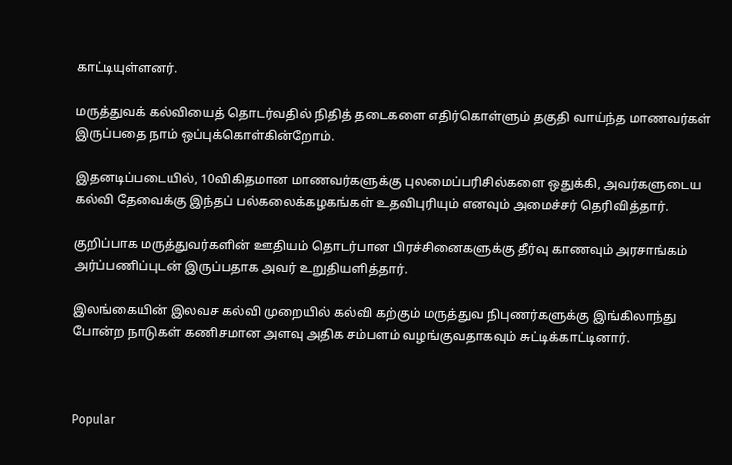காட்டியுள்ளனர்.

மருத்துவக் கல்வியைத் தொடர்வதில் நிதித் தடைகளை எதிர்கொள்ளும் தகுதி வாய்ந்த மாணவர்கள் இருப்பதை நாம் ஒப்புக்கொள்கின்றோம்.

இதனடிப்படையில், 10விகிதமான மாணவர்களுக்கு புலமைப்பரிசில்களை ஒதுக்கி, அவர்களுடைய கல்வி தேவைக்கு இந்தப் பல்கலைக்கழகங்கள் உதவிபுரியும் எனவும் அமைச்சர் தெரிவித்தார்.

குறிப்பாக மருத்துவர்களின் ஊதியம் தொடர்பான பிரச்சினைகளுக்கு தீர்வு காணவும் அரசாங்கம் அர்ப்பணிப்புடன் இருப்பதாக அவர் உறுதியளித்தார்.

இலங்கையின் இலவச கல்வி முறையில் கல்வி கற்கும் மருத்துவ நிபுணர்களுக்கு இங்கிலாந்து போன்ற நாடுகள் கணிசமான அளவு அதிக சம்பளம் வழங்குவதாகவும் சுட்டிக்காட்டினார்.



Popular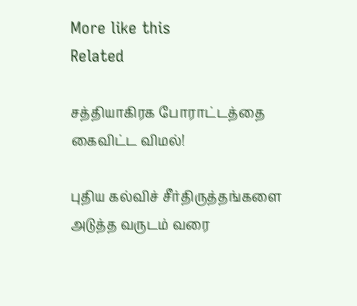More like this
Related

சத்தியாகிரக போராட்டத்தை கைவிட்ட விமல்!

புதிய கல்விச் சீர்திருத்தங்களை அடுத்த வருடம் வரை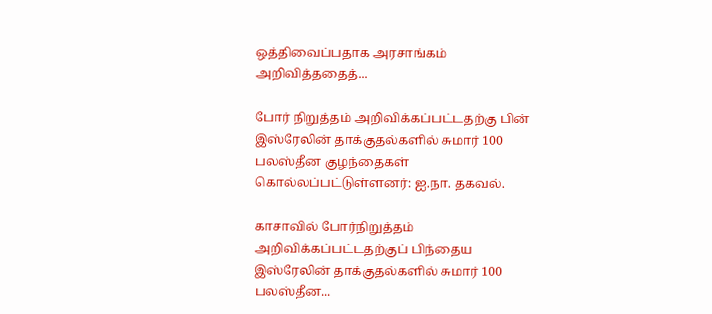ஒத்திவைப்பதாக அரசாங்கம் அறிவித்ததைத்...

போர் நிறுத்தம் அறிவிக்கப்பட்டதற்கு பின் இஸ்ரேலின் தாக்குதல்களில் சுமார் 100 பலஸ்தீன குழந்தைகள் கொல்லப்பட்டுள்ளனர்: ஐ.நா. தகவல்.

காசாவில் போர்நிறுத்தம் அறிவிக்கப்பட்டதற்குப் பிந்தைய இஸ்ரேலின் தாக்குதல்களில் சுமார் 100 பலஸ்தீன...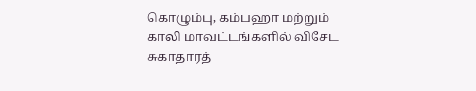கொழும்பு, கம்பஹா மற்றும் காலி மாவட்டங்களில் விசேட சுகாதாரத்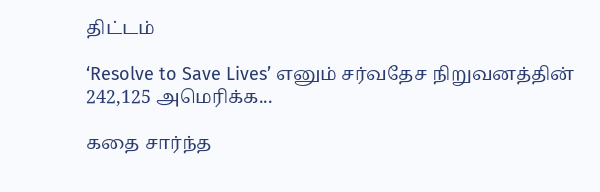திட்டம்

‘Resolve to Save Lives’ எனும் சர்வதேச நிறுவனத்தின் 242,125 அமெரிக்க...

கதை சார்ந்த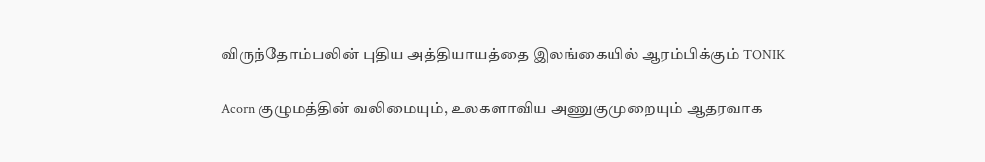விருந்தோம்பலின் புதிய அத்தியாயத்தை இலங்கையில் ஆரம்பிக்கும் TONIK

Acorn குழுமத்தின் வலிமையும், உலகளாவிய அணுகுமுறையும் ஆதரவாக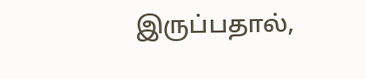இருப்பதால்,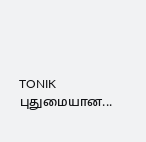TONIK புதுமையான...